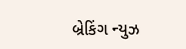બ્રેકિંગ ન્યુઝ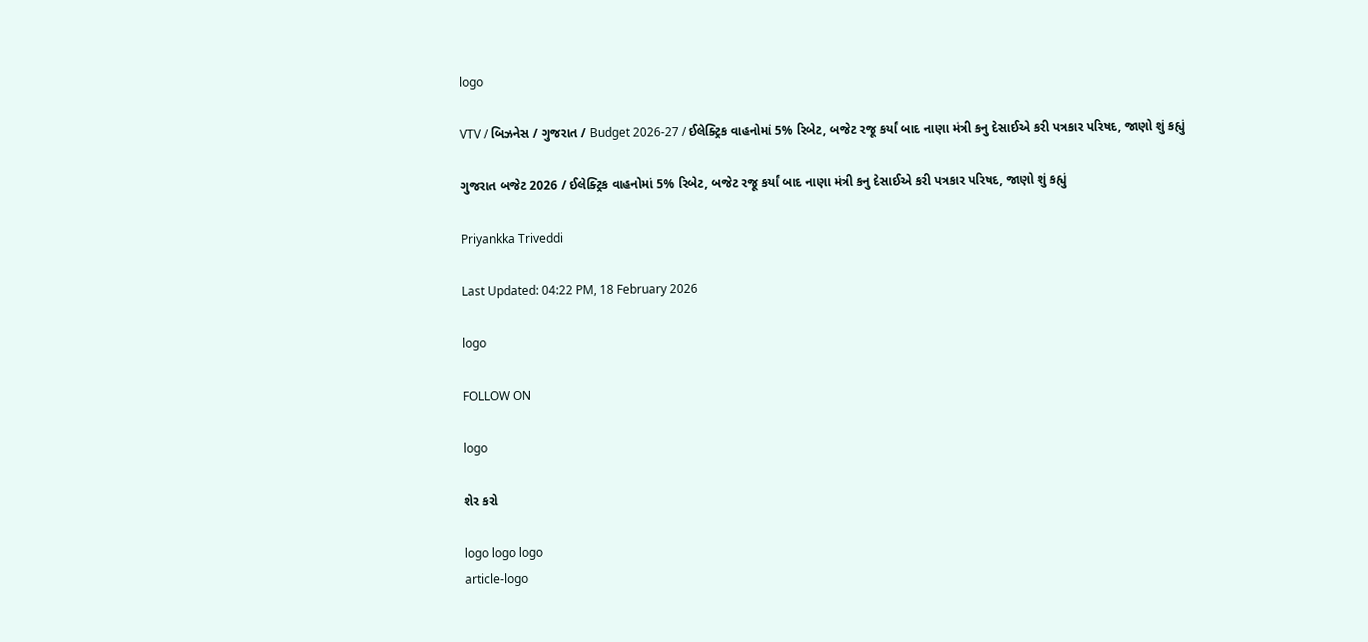logo

VTV / બિઝનેસ / ગુજરાત / Budget 2026-27 / ઈલેક્ટ્રિક વાહનોમાં 5% રિબેટ, બજેટ રજૂ કર્યાં બાદ નાણા મંત્રી કનુ દેસાઈએ કરી પત્રકાર પરિષદ, જાણો શું કહ્યું

ગુજરાત બજેટ 2026 / ઈલેક્ટ્રિક વાહનોમાં 5% રિબેટ, બજેટ રજૂ કર્યાં બાદ નાણા મંત્રી કનુ દેસાઈએ કરી પત્રકાર પરિષદ, જાણો શું કહ્યું

Priyankka Triveddi

Last Updated: 04:22 PM, 18 February 2026

logo

FOLLOW ON

logo

શેર કરો

logo logo logo
article-logo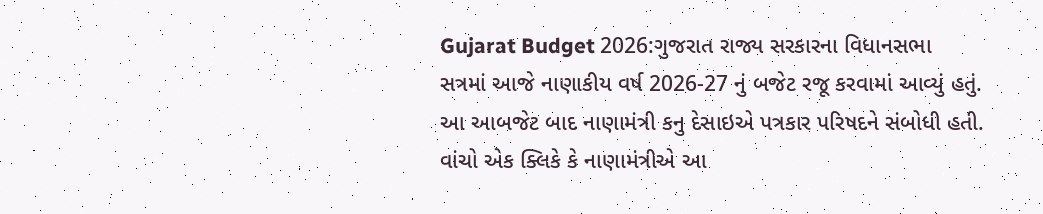Gujarat Budget 2026:ગુજરાત રાજ્ય સરકારના વિધાનસભા સત્રમાં આજે નાણાકીય વર્ષ 2026-27 નું બજેટ રજૂ કરવામાં આવ્યું હતું. આ આબજેટ બાદ નાણામંત્રી કનુ દેસાઇએ પત્રકાર પરિષદને સંબોધી હતી. વાંચો એક ક્લિકે કે નાણામંત્રીએ આ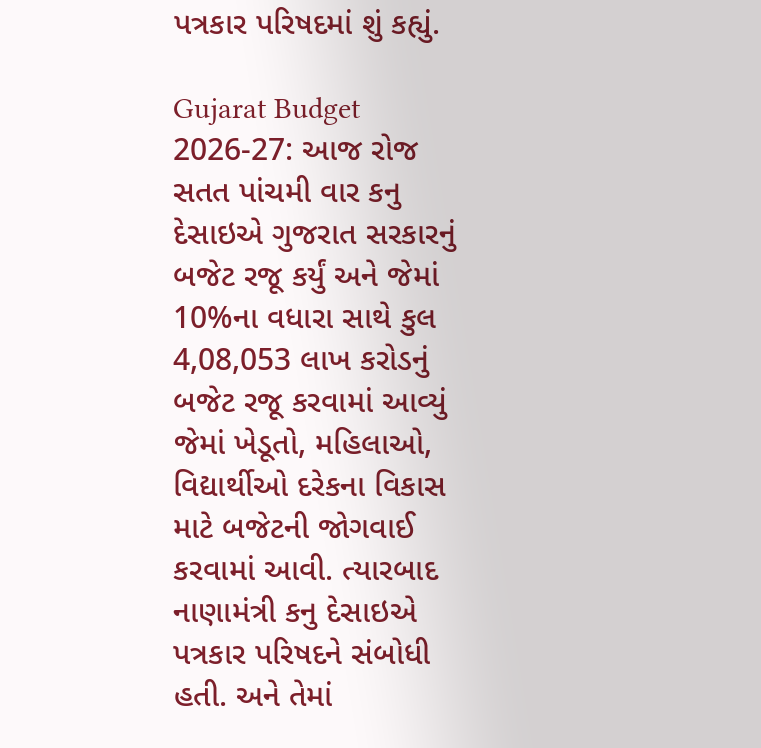પત્રકાર પરિષદમાં શું કહ્યું.

Gujarat Budget 2026-27: આજ રોજ સતત પાંચમી વાર કનુ દેસાઇએ ગુજરાત સરકારનું બજેટ રજૂ કર્યું અને જેમાં 10%ના વધારા સાથે કુલ 4,08,053 લાખ કરોડનું બજેટ રજૂ કરવામાં આવ્યું જેમાં ખેડૂતો, મહિલાઓ, વિદ્યાર્થીઓ દરેકના વિકાસ માટે બજેટની જોગવાઈ કરવામાં આવી. ત્યારબાદ નાણામંત્રી કનુ દેસાઇએ પત્રકાર પરિષદને સંબોધી હતી. અને તેમાં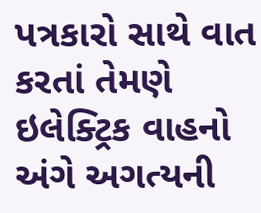પત્રકારો સાથે વાત કરતાં તેમણે ઇલેક્ટ્રિક વાહનો અંગે અગત્યની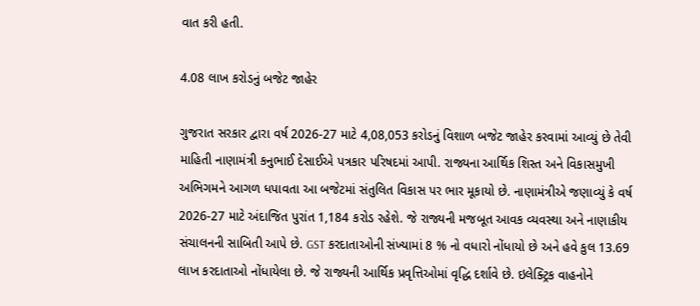વાત કરી હતી.

4.08 લાખ કરોડનું બજેટ જાહેર

ગુજરાત સરકાર દ્વારા વર્ષ 2026-27 માટે 4,08,053 કરોડનું વિશાળ બજેટ જાહેર કરવામાં આવ્યું છે તેવી માહિતી નાણામંત્રી કનુભાઈ દેસાઈએ પત્રકાર પરિષદમાં આપી. રાજ્યના આર્થિક શિસ્ત અને વિકાસમુખી અભિગમને આગળ ધપાવતા આ બજેટમાં સંતુલિત વિકાસ પર ભાર મૂકાયો છે. નાણામંત્રીએ જણાવ્યું કે વર્ષ 2026-27 માટે અંદાજિત પુરાંત 1,184 કરોડ રહેશે. જે રાજ્યની મજબૂત આવક વ્યવસ્થા અને નાણાકીય સંચાલનની સાબિતી આપે છે. GST કરદાતાઓની સંખ્યામાં 8 % નો વધારો નોંધાયો છે અને હવે કુલ 13.69 લાખ કરદાતાઓ નોંધાયેલા છે. જે રાજ્યની આર્થિક પ્રવૃત્તિઓમાં વૃદ્ધિ દર્શાવે છે. ઇલેક્ટ્રિક વાહનોને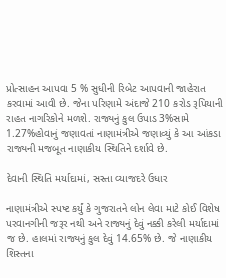પ્રોત્સાહન આપવા 5 % સુધીની રિબેટ આપવાની જાહેરાત કરવામાં આવી છે. જેના પરિણામે અંદાજે 210 કરોડ રૂપિયાની રાહત નાગરિકોને મળશે. રાજ્યનું કુલ ઉપાડ 3%સામે 1.27%હોવાનું જણાવતાં નાણામંત્રીએ જણાવ્યું કે આ આંકડા રાજ્યની મજબૂત નાણાકીય સ્થિતિને દર્શાવે છે.

દેવાની સ્થિતિ મર્યાદામાં, સસ્તા વ્યાજદરે ઉધાર

નાણામંત્રીએ સ્પષ્ટ કર્યું કે ગુજરાતને લોન લેવા માટે કોઈ વિશેષ પરવાનગીની જરૂર નથી અને રાજ્યનું દેવું નક્કી કરેલી મર્યાદામાં જ છે. હાલમાં રાજ્યનું કુલ દેવું 14.65% છે. જે નાણાકીય શિસ્તના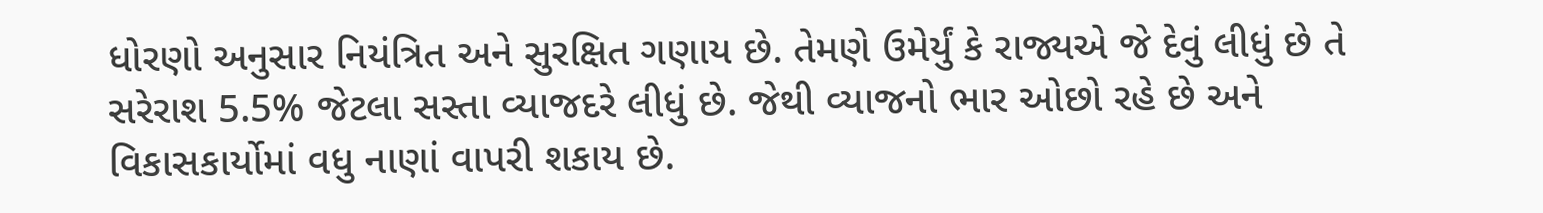ધોરણો અનુસાર નિયંત્રિત અને સુરક્ષિત ગણાય છે. તેમણે ઉમેર્યું કે રાજ્યએ જે દેવું લીધું છે તે સરેરાશ 5.5% જેટલા સસ્તા વ્યાજદરે લીધું છે. જેથી વ્યાજનો ભાર ઓછો રહે છે અને વિકાસકાર્યોમાં વધુ નાણાં વાપરી શકાય છે.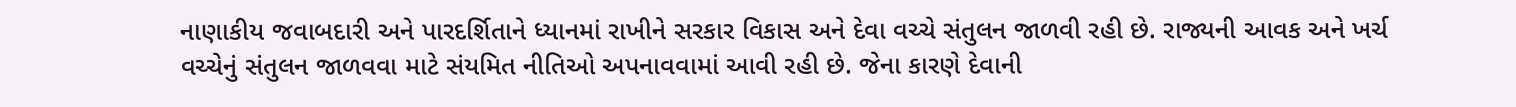નાણાકીય જવાબદારી અને પારદર્શિતાને ધ્યાનમાં રાખીને સરકાર વિકાસ અને દેવા વચ્ચે સંતુલન જાળવી રહી છે. રાજ્યની આવક અને ખર્ચ વચ્ચેનું સંતુલન જાળવવા માટે સંયમિત નીતિઓ અપનાવવામાં આવી રહી છે. જેના કારણે દેવાની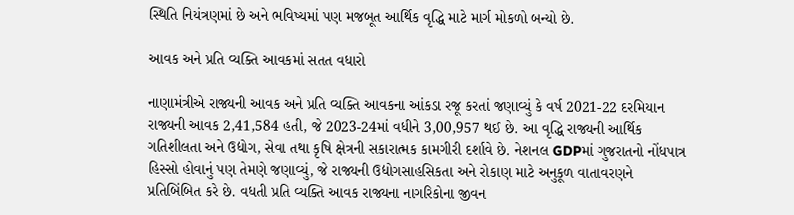સ્થિતિ નિયંત્રણમાં છે અને ભવિષ્યમાં પણ મજબૂત આર્થિક વૃદ્ધિ માટે માર્ગ મોકળો બન્યો છે.

આવક અને પ્રતિ વ્યક્તિ આવકમાં સતત વધારો

નાણામંત્રીએ રાજ્યની આવક અને પ્રતિ વ્યક્તિ આવકના આંકડા રજૂ કરતાં જણાવ્યું કે વર્ષ 2021-22 દરમિયાન રાજ્યની આવક 2,41,584 હતી, જે 2023-24માં વધીને 3,00,957 થઈ છે. આ વૃદ્ધિ રાજ્યની આર્થિક ગતિશીલતા અને ઉદ્યોગ, સેવા તથા કૃષિ ક્ષેત્રની સકારાત્મક કામગીરી દર્શાવે છે. નેશનલ GDPમાં ગુજરાતનો નોંધપાત્ર હિસ્સો હોવાનું પણ તેમણે જણાવ્યું, જે રાજ્યની ઉદ્યોગસાહસિકતા અને રોકાણ માટે અનુકૂળ વાતાવરણને પ્રતિબિંબિત કરે છે. વધતી પ્રતિ વ્યક્તિ આવક રાજ્યના નાગરિકોના જીવન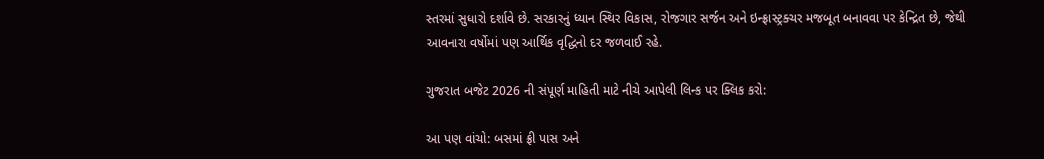સ્તરમાં સુધારો દર્શાવે છે. સરકારનું ધ્યાન સ્થિર વિકાસ, રોજગાર સર્જન અને ઇન્ફ્રાસ્ટ્રક્ચર મજબૂત બનાવવા પર કેન્દ્રિત છે, જેથી આવનારા વર્ષોમાં પણ આર્થિક વૃદ્ધિનો દર જળવાઈ રહે.

ગુજરાત બજેટ 2026 ની સંપૂર્ણ માહિતી માટે નીચે આપેલી લિન્ક પર ક્લિક કરો:

આ પણ વાંચો: બસમાં ફ્રી પાસ અને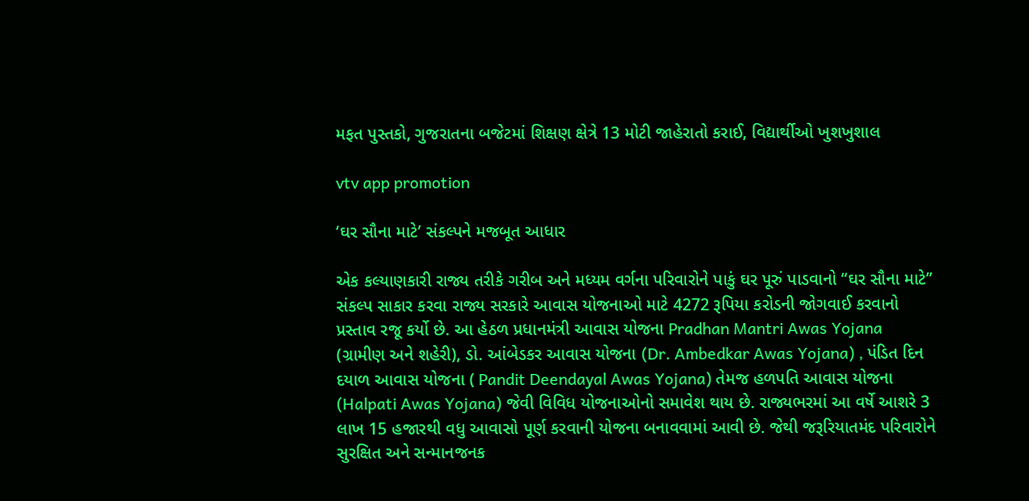મફત પુસ્તકો, ગુજરાતના બજેટમાં શિક્ષણ ક્ષેત્રે 13 મોટી જાહેરાતો કરાઈ, વિદ્યાર્થીઓ ખુશખુશાલ

vtv app promotion

‘ઘર સૌના માટે’ સંકલ્પને મજબૂત આધાર

એક કલ્યાણકારી રાજ્ય તરીકે ગરીબ અને મધ્યમ વર્ગના પરિવારોને પાકું ઘર પૂરું પાડવાનો “ઘર સૌના માટે” સંકલ્પ સાકાર કરવા રાજ્ય સરકારે આવાસ યોજનાઓ માટે 4272 રૂપિયા કરોડની જોગવાઈ કરવાનો પ્રસ્તાવ રજૂ કર્યો છે. આ હેઠળ પ્રધાનમંત્રી આવાસ યોજના Pradhan Mantri Awas Yojana (ગ્રામીણ અને શહેરી), ડો. આંબેડકર આવાસ યોજના (Dr. Ambedkar Awas Yojana) , પંડિત દિન દયાળ આવાસ યોજના ( Pandit Deendayal Awas Yojana) તેમજ હળપતિ આવાસ યોજના (Halpati Awas Yojana) જેવી વિવિધ યોજનાઓનો સમાવેશ થાય છે. રાજ્યભરમાં આ વર્ષે આશરે 3 લાખ 15 હજારથી વધુ આવાસો પૂર્ણ કરવાની યોજના બનાવવામાં આવી છે. જેથી જરૂરિયાતમંદ પરિવારોને સુરક્ષિત અને સન્માનજનક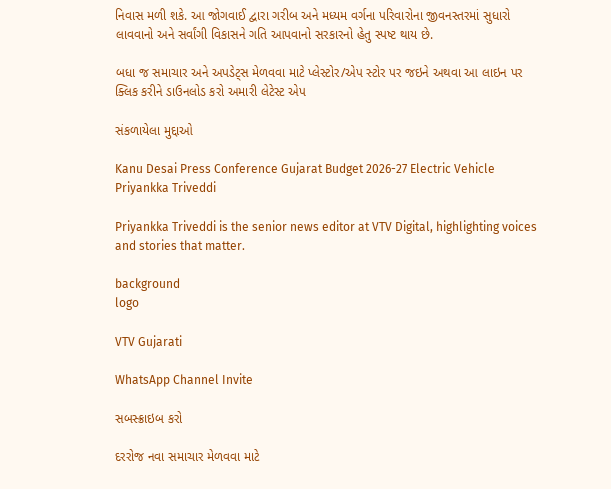નિવાસ મળી શકે. આ જોગવાઈ દ્વારા ગરીબ અને મધ્યમ વર્ગના પરિવારોના જીવનસ્તરમાં સુધારો લાવવાનો અને સર્વાંગી વિકાસને ગતિ આપવાનો સરકારનો હેતુ સ્પષ્ટ થાય છે.

બધા જ સમાચાર અને અપડેટ્સ મેળવવા માટે પ્લેસ્ટોર/એપ સ્ટોર પર જઇને અથવા આ લાઇન પર ક્લિક કરીને ડાઉનલોડ કરો અમારી લેટેસ્ટ એપ

સંકળાયેલા મુદ્દાઓ

Kanu Desai Press Conference Gujarat Budget 2026-27 Electric Vehicle
Priyankka Triveddi

Priyankka Triveddi is the senior news editor at VTV Digital, highlighting voices and stories that matter.

background
logo

VTV Gujarati

WhatsApp Channel Invite

સબસ્ક્રાઇબ કરો

દરરોજ નવા સમાચાર મેળવવા માટે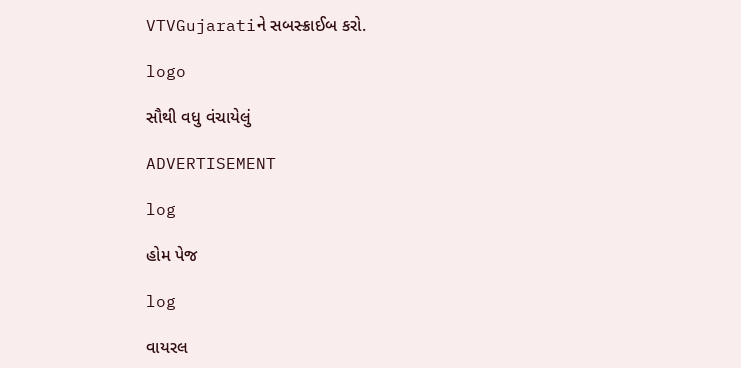VTVGujaratiને સબસ્ક્રાઈબ કરો.

logo

સૌથી વધુ વંચાયેલું

ADVERTISEMENT

log

હોમ પેજ

log

વાયરલ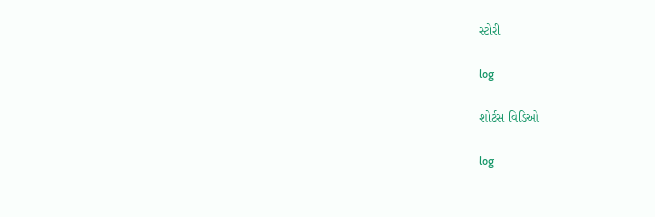સ્ટોરી

log

શોર્ટસ વિડિઓ

log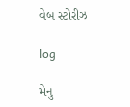વેબ સ્ટોરીઝ

log

મેનુ